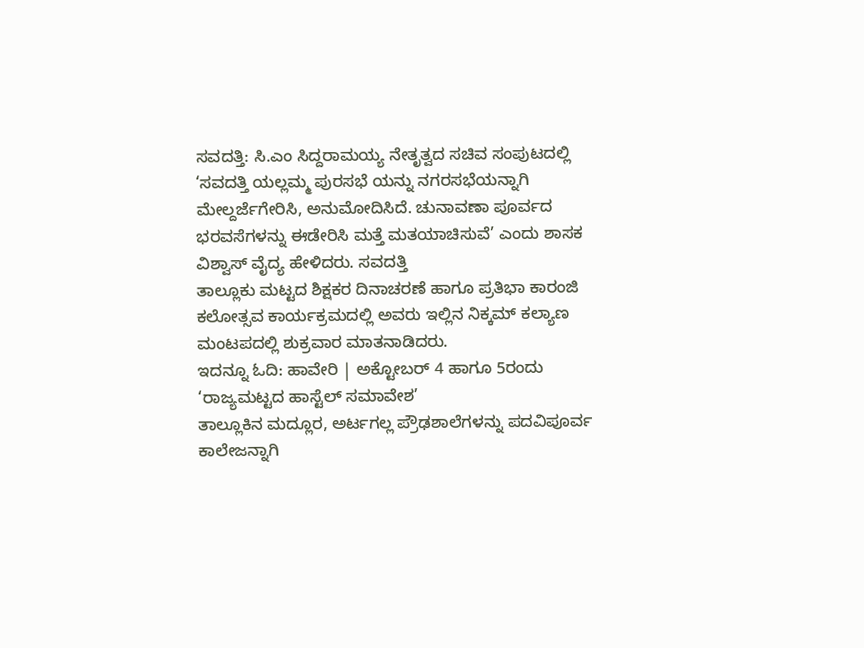ಸವದತ್ತಿ: ಸಿ.ಎಂ ಸಿದ್ದರಾಮಯ್ಯ ನೇತೃತ್ವದ ಸಚಿವ ಸಂಪುಟದಲ್ಲಿ ‘ಸವದತ್ತಿ ಯಲ್ಲಮ್ಮ ಪುರಸಭೆ ಯನ್ನು ನಗರಸಭೆಯನ್ನಾಗಿ ಮೇಲ್ದರ್ಜೆಗೇರಿಸಿ, ಅನುಮೋದಿಸಿದೆ. ಚುನಾವಣಾ ಪೂರ್ವದ ಭರವಸೆಗಳನ್ನು ಈಡೇರಿಸಿ ಮತ್ತೆ ಮತಯಾಚಿಸುವೆ’ ಎಂದು ಶಾಸಕ ವಿಶ್ವಾಸ್ ವೈದ್ಯ ಹೇಳಿದರು. ಸವದತ್ತಿ
ತಾಲ್ಲೂಕು ಮಟ್ಟದ ಶಿಕ್ಷಕರ ದಿನಾಚರಣೆ ಹಾಗೂ ಪ್ರತಿಭಾ ಕಾರಂಜಿ ಕಲೋತ್ಸವ ಕಾರ್ಯಕ್ರಮದಲ್ಲಿ ಅವರು ಇಲ್ಲಿನ ನಿಕ್ಕಮ್ ಕಲ್ಯಾಣ ಮಂಟಪದಲ್ಲಿ ಶುಕ್ರವಾರ ಮಾತನಾಡಿದರು.
ಇದನ್ನೂ ಓದಿ: ಹಾವೇರಿ | ಅಕ್ಟೋಬರ್ 4 ಹಾಗೂ 5ರಂದು ‘ರಾಜ್ಯಮಟ್ಟದ ಹಾಸ್ಟೆಲ್ ಸಮಾವೇಶ’
ತಾಲ್ಲೂಕಿನ ಮದ್ಲೂರ, ಅರ್ಟಗಲ್ಲ ಪ್ರೌಢಶಾಲೆಗಳನ್ನು ಪದವಿಪೂರ್ವ ಕಾಲೇಜನ್ನಾಗಿ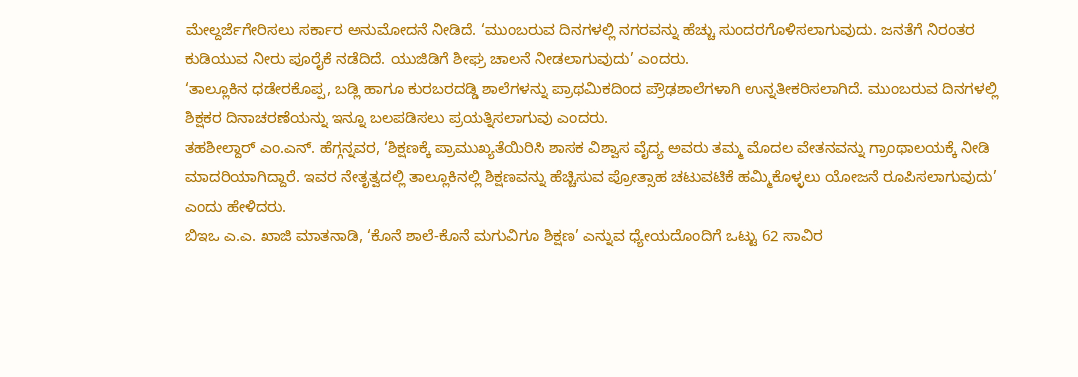ಮೇಲ್ದರ್ಜೆಗೇರಿಸಲು ಸರ್ಕಾರ ಅನುಮೋದನೆ ನೀಡಿದೆ. ‘ಮುಂಬರುವ ದಿನಗಳಲ್ಲಿ ನಗರವನ್ನು ಹೆಚ್ಚು ಸುಂದರಗೊಳಿಸಲಾಗುವುದು. ಜನತೆಗೆ ನಿರಂತರ ಕುಡಿಯುವ ನೀರು ಪೂರೈಕೆ ನಡೆದಿದೆ. ಯುಜಿಡಿಗೆ ಶೀಘ್ರ ಚಾಲನೆ ನೀಡಲಾಗುವುದು’ ಎಂದರು.
‘ತಾಲ್ಲೂಕಿನ ಧಡೇರಕೊಪ್ಪ, ಬಡ್ಲಿ ಹಾಗೂ ಕುರಬರದಡ್ಡಿ ಶಾಲೆಗಳನ್ನು ಪ್ರಾಥಮಿಕದಿಂದ ಪ್ರೌಢಶಾಲೆಗಳಾಗಿ ಉನ್ನತೀಕರಿಸಲಾಗಿದೆ. ಮುಂಬರುವ ದಿನಗಳಲ್ಲಿ ಶಿಕ್ಷಕರ ದಿನಾಚರಣೆಯನ್ನು ಇನ್ನೂ ಬಲಪಡಿಸಲು ಪ್ರಯತ್ನಿಸಲಾಗುವು ಎಂದರು.
ತಹಶೀಲ್ದಾರ್ ಎಂ.ಎನ್. ಹೆಗ್ಗನ್ನವರ, ‘ಶಿಕ್ಷಣಕ್ಕೆ ಪ್ರಾಮುಖ್ಯತೆಯಿರಿಸಿ ಶಾಸಕ ವಿಶ್ವಾಸ ವೈದ್ಯ ಅವರು ತಮ್ಮ ಮೊದಲ ವೇತನವನ್ನು ಗ್ರಾಂಥಾಲಯಕ್ಕೆ ನೀಡಿ ಮಾದರಿಯಾಗಿದ್ದಾರೆ. ಇವರ ನೇತೃತ್ವದಲ್ಲಿ ತಾಲ್ಲೂಕಿನಲ್ಲಿ ಶಿಕ್ಷಣವನ್ನು ಹೆಚ್ಚಿಸುವ ಪ್ರೋತ್ಸಾಹ ಚಟುವಟಿಕೆ ಹಮ್ಮಿಕೊಳ್ಳಲು ಯೋಜನೆ ರೂಪಿಸಲಾಗುವುದು’ ಎಂದು ಹೇಳಿದರು.
ಬಿಇಒ ಎ.ಎ. ಖಾಜಿ ಮಾತನಾಡಿ, ‘ಕೊನೆ ಶಾಲೆ-ಕೊನೆ ಮಗುವಿಗೂ ಶಿಕ್ಷಣ’ ಎನ್ನುವ ಧ್ಯೇಯದೊಂದಿಗೆ ಒಟ್ಟು 62 ಸಾವಿರ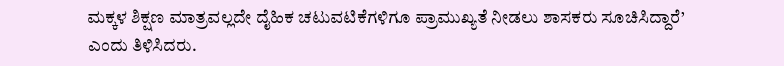ಮಕ್ಕಳ ಶಿಕ್ಷಣ ಮಾತ್ರವಲ್ಲದೇ ದೈಹಿಕ ಚಟುವಟಿಕೆಗಳಿಗೂ ಪ್ರಾಮುಖ್ಯತೆ ನೀಡಲು ಶಾಸಕರು ಸೂಚಿಸಿದ್ದಾರೆ’ ಎಂದು ತಿಳಿಸಿದರು.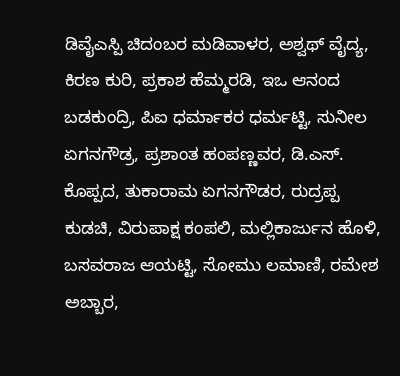ಡಿವೈಎಸ್ಪಿ ಚಿದಂಬರ ಮಡಿವಾಳರ, ಅಶ್ವಥ್ ವೈದ್ಯ, ಕಿರಣ ಕುರಿ, ಪ್ರಕಾಶ ಹೆಮ್ಮರಡಿ, ಇಒ ಆನಂದ ಬಡಕುಂದ್ರಿ, ಪಿಐ ಧರ್ಮಾಕರ ಧರ್ಮಟ್ಟಿ, ಸುನೀಲ ಏಗನಗೌಡ್ರ, ಪ್ರಶಾಂತ ಹಂಪಣ್ಣವರ, ಡಿ.ಎಸ್. ಕೊಪ್ಪದ, ತುಕಾರಾಮ ಏಗನಗೌಡರ, ರುದ್ರಪ್ಪ ಕುಡಚಿ, ವಿರುಪಾಕ್ಷ ಕಂಪಲಿ, ಮಲ್ಲಿಕಾರ್ಜುನ ಹೊಳಿ, ಬಸವರಾಜ ಆಯಟ್ಟಿ, ಸೋಮು ಲಮಾಣಿ, ರಮೇಶ ಅಬ್ಬಾರ,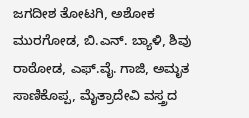ಜಗದೀಶ ತೋಟಗಿ, ಅಶೋಕ ಮುರಗೋಡ, ಬಿ.ಎನ್. ಬ್ಯಾಳಿ, ಶಿವು ರಾಠೋಡ, ಎಫ್.ವೈ. ಗಾಜಿ, ಅಮೃತ ಸಾಣಿಕೊಪ್ಪ, ಮೈತ್ರಾದೇವಿ ವಸ್ತ್ರದ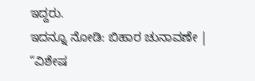ಇದ್ದರು.
ಇದನ್ನೂ ನೋಡಿ: ಬಿಹಾರ ಚುನಾವಣೇ | “ವಿಶೇಷ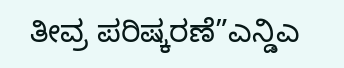ತೀವ್ರ ಪರಿಷ್ಕರಣೆ”ಎನ್ಡಿಎ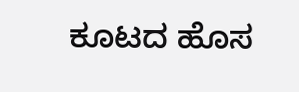ಕೂಟದ ಹೊಸ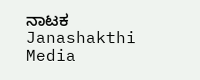ನಾಟಕ Janashakthi Media